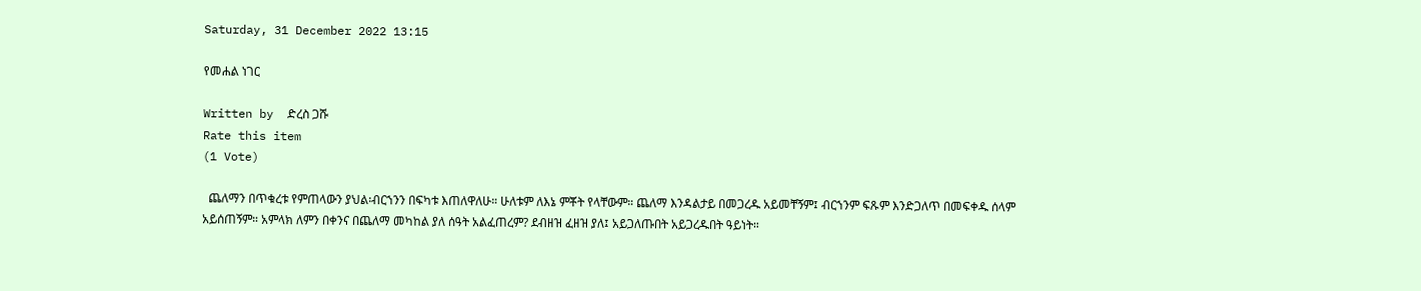Saturday, 31 December 2022 13:15

የመሐል ነገር

Written by  ድረስ ጋሹ
Rate this item
(1 Vote)

  ጨለማን በጥቁረቱ የምጠላውን ያህል፡ብርኀንን በፍካቱ እጠለዋለሁ። ሁለቱም ለእኔ ምቾት የላቸውም። ጨለማ እንዳልታይ በመጋረዱ አይመቸኝም፤ ብርኀንም ፍጹም እንድጋለጥ በመፍቀዱ ሰላም አይሰጠኝም። አምላክ ለምን በቀንና በጨለማ መካከል ያለ ሰዓት አልፈጠረም? ደብዘዝ ፈዘዝ ያለ፤ አይጋለጡበት አይጋረዱበት ዓይነት።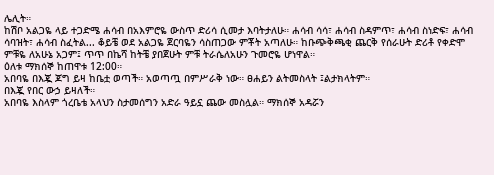ሌሊት።
ከሽቦ አልጋዬ ላይ ተጋድሜ ሐሳብ በአእምሮዬ ውስጥ ድሪሳ ሲመታ እባትታለሁ። ሐሳብ ሳሳ፣ ሐሳብ ስዳምጥ፣ ሐሳብ ስነድፍ፣ ሐሳብ ሳባዝት፣ ሐሳብ ስፈትል... ቆይቼ ወደ አልጋዬ ጀርባዬን ሳስጠጋው ምቾት አጣለሁ። ከቡጭቅጫቂ ጨርቅ የሰራሁት ድሪቶ የቀድሞ ምቹዬ ለአሁኔ አጋም፤ ጥጥ በኬሻ ከትቼ ያበጀሁት ምቹ ትራሴለአሁን ጉመሮዬ ሆነዋል።
ዕለቱ ማክሰኞ ከጠዋቱ 12:00።
አበባዬ በእጇ ጆግ ይዛ ከቤቷ ወጣች። አወጣጧ በምሥራቅ ነው። ፀሐይን ልትመስላት ፤ልታክላትም።
በእጇ የበር ውኃ ይዛለች።
አበባዬ እስላም ጎረቤቴ አላህን ስታመሰግን አድራ ዓይኗ ጨው መስሏል። ማክሰኞ አዳሯን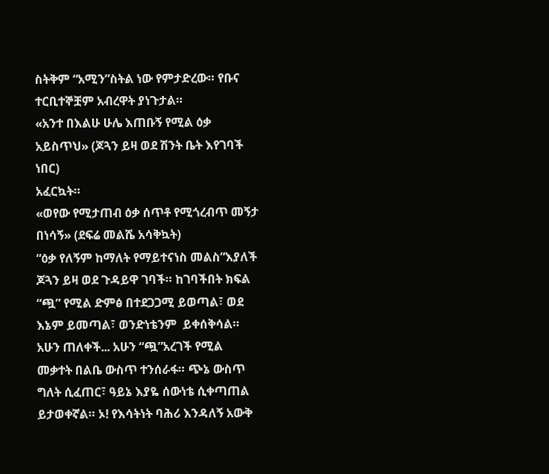ስትቅም “አሚን”ስትል ነው የምታድረው። የቡና ተርቢተኞቿም አብረዋት ያነጉታል።
«አንተ በእልሁ ሁሌ እጠቡኝ የሚል ዕቃ አይስጥህ» (ጆጓን ይዛ ወደ ሽንት ቤት እየገባች ነበር)
አፈርኳት።
«ወየው የሚታጠብ ዕቃ ሰጥቶ የሚጎረብጥ መኝታ በነሳኝ» (ደፍሬ መልሼ አሳቅኳት)
“ዕቃ የለኝም ከማለት የማይተናነስ መልስ”እያለች ጆጓን ይዛ ወደ ጉዳይዋ ገባች። ከገባችበት ክፍል “ጯ” የሚል ድምፅ በተደጋጋሚ ይወጣል፣ ወደ እኔም ይመጣል፣ ወንድነቴንም  ይቀሰቅሳል። አሁን ጠለቀች... አሁን “ጯ”አረገች የሚል መቃተት በልቤ ውስጥ ተንሰራፋ። ጭኔ ውስጥ ግለት ሲፈጠር፣ ዓይኔ እያዬ ሰውነቴ ሲቀጣጠል ይታወቀኛል። ኦ! የእሳትነት ባሕሪ እንዳለኝ አውቅ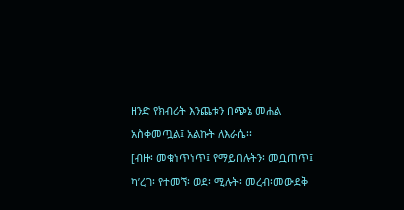ዘንድ የክብሪት እንጨቱን በጭኔ መሐል አስቀመጧል፤ አልኩት ለእራሴ፡፡
[ብዙ፡ መቁነጥነጥ፤ የማይበሉትን፡ መቧጠጥ፤
ካ’ረገ፡ የተመኘ፡ ወደ፡ ሚሉት፡ መረብ፡መውደቅ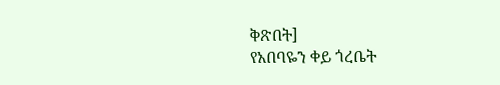ቅጽበት]
የአበባዬን ቀይ ጎረቤት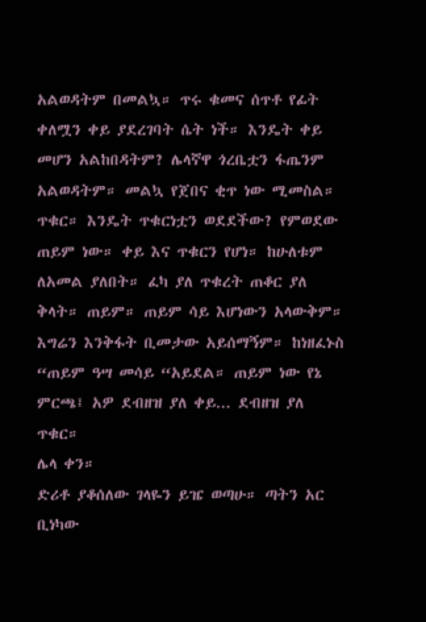አልወዳትም በመልኳ። ጥሩ ቁመና ሰጥቶ የፊት ቀለሟን ቀይ ያደረገባት ሴት ነች። እንዴት ቀይ መሆን አልከበዳትም? ሌላኛዋ ጎረቤቷን ፋጤንም አልወዳትም። መልኳ የጀበና ቂጥ ነው ሚመስል። ጥቁር። እንዴት ጥቁርነቷን ወደደችው? የምወደው ጠይም ነው። ቀይ እና ጥቁርን የሆነ። ከሁለቱም ለአመል ያለበት። ፈካ ያለ ጥቁረት ጠቆር ያለ ቅላት። ጠይም። ጠይም ሳይ እሆነውን አላውቅም። እግሬን እንቅፋት ቢመታው አይሰማኝም። ከነዘፈኑስ “ጠይም ዓሣ መሳይ “አይደል። ጠይም ነው የኔ ምርጫ፤ አዎ ደብዘዝ ያለ ቀይ... ደብዘዝ ያለ ጥቁር።
ሌላ ቀን።
ድሪቶ ያቆሰለው ገላዬን ይዤ ወጣሁ። ጣትን አር ቢነካው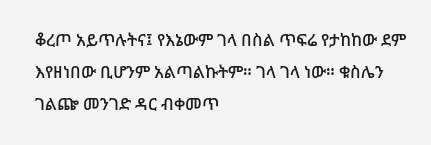ቆረጦ አይጥሉትና፤ የእኔውም ገላ በስል ጥፍሬ የታከከው ደም እየዘነበው ቢሆንም አልጣልኩትም። ገላ ገላ ነው። ቁስሌን ገልጬ መንገድ ዳር ብቀመጥ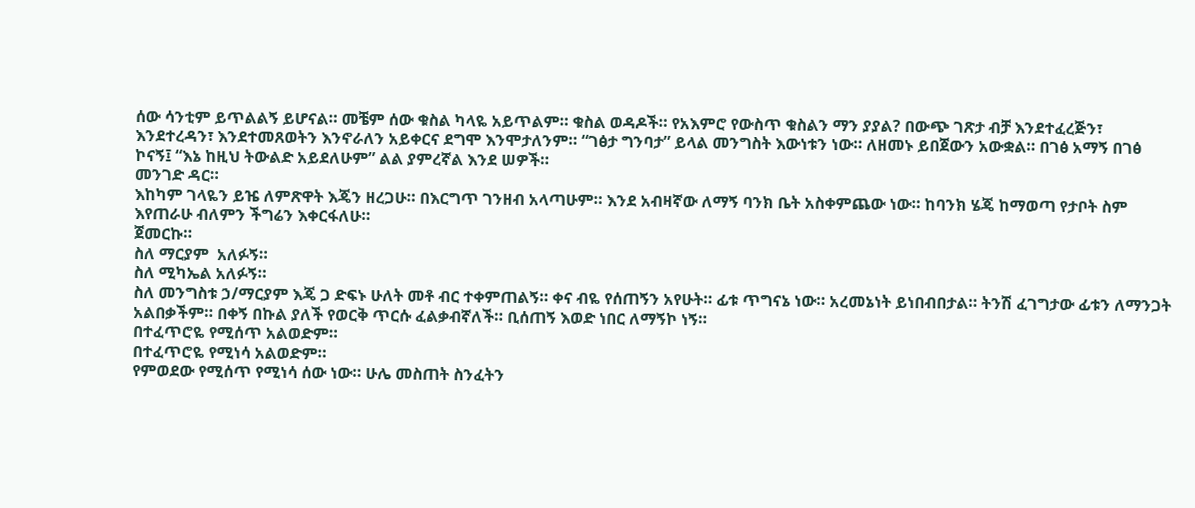ሰው ሳንቲም ይጥልልኝ ይሆናል። መቼም ሰው ቁስል ካላዬ አይጥልም። ቁስል ወዳዶች። የአእምሮ የውስጥ ቁስልን ማን ያያል? በውጭ ገጽታ ብቻ እንደተፈረጅን፣ እንደተረዳን፣ እንደተመጸወትን እንኖራለን አይቀርና ደግሞ እንሞታለንም። “ገፅታ ግንባታ” ይላል መንግስት እውነቱን ነው። ለዘመኑ ይበጀውን አውቋል። በገፅ አማኝ በገፅ ኮናኝ፤ “እኔ ከዚህ ትውልድ አይደለሁም” ልል ያምረኛል እንደ ሠዎች።
መንገድ ዳር።
እከካም ገላዬን ይዤ ለምጽዋት እጄን ዘረጋሁ። በእርግጥ ገንዘብ አላጣሁም። እንደ አብዛኛው ለማኝ ባንክ ቤት አስቀምጨው ነው። ከባንክ ሄጄ ከማወጣ የታቦት ስም እየጠራሁ ብለምን ችግሬን እቀርፋለሁ።
ጀመርኩ።
ስለ ማርያም  አለፉኝ።
ስለ ሚካኤል አለፉኝ።
ስለ መንግስቱ ኃ/ማርያም እጄ ጋ ድፍኑ ሁለት መቶ ብር ተቀምጠልኝ። ቀና ብዬ የሰጠኝን አየሁት። ፊቱ ጥግናኔ ነው። አረመኔነት ይነበብበታል። ትንሽ ፈገግታው ፊቱን ለማንጋት አልበቃችም። በቀኝ በኩል ያለች የወርቅ ጥርሱ ፈልቃብኛለች። ቢሰጠኝ እወድ ነበር ለማኝኮ ነኝ።
በተፈጥሮዬ የሚሰጥ አልወድም።
በተፈጥሮዬ የሚነሳ አልወድም።
የምወደው የሚሰጥ የሚነሳ ሰው ነው። ሁሌ መስጠት ስንፈትን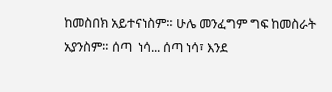ከመስበክ አይተናነስም። ሁሌ መንፈግም ግፍ ከመስራት አያንስም። ሰጣ  ነሳ... ሰጣ ነሳ፣ እንደ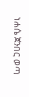ነሐሴ ጀንበር ወጣ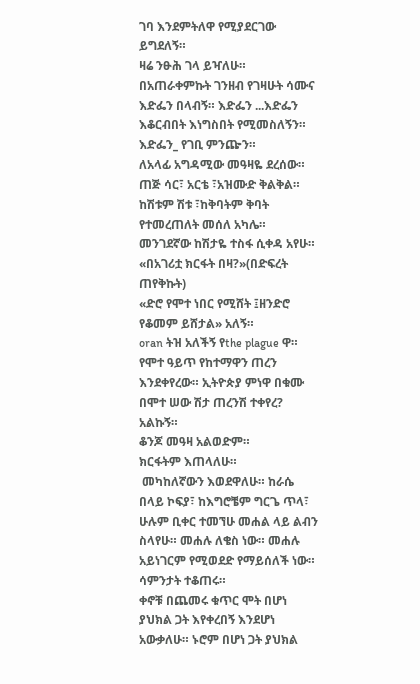ገባ እንደምትለዋ የሚያደርገው ይግደለኝ።
ዛሬ ንፁሕ ገላ ይዣለሁ።
በአጠራቀምኩት ገንዘብ የገዛሁት ሳሙና እድፌን በላብኝ። እድፌን ...እድፌን እቆርብበት እነግስበት የሚመስለኝን። እድፌን_ የገቢ ምንጬን።
ለአላፊ አግዳሚው መዓዛዬ ደረሰው። ጠጅ ሳር፣ አርቴ ፣አዝሙድ ቅልቅል። ከሽቱም ሽቱ ፣ከቅባትም ቅባት የተመረጠለት መሰለ አካሌ። መንገደኛው ከሽታዬ ተስፋ ሲቀዳ አየሁ።
«በአገሪቷ ክርፋት በዛ?»(በድፍረት ጠየቅኩት)
«ድሮ የሞተ ነበር የሚሸት ፤ዘንድሮ የቆመም ይሸታል» አለኝ።
oran ትዝ አለችኝ የthe plague ዋ። የሞተ ዓይጥ የከተማዋን ጠረን እንደቀየረው። ኢትዮጵያ ምነዋ በቁሙ በሞተ ሠው ሽታ ጠረንሽ ተቀየረ? አልኩኝ።
ቆንጆ መዓዛ አልወድም።
ክርፋትም እጠላለሁ።
 መካከለኛውን እወደዋለሁ። ከራሴ በላይ ኮፍያ፣ ከእግሮቼም ግርጌ ጥላ፣ ሁሉም ቢቀር ተመኘሁ መሐል ላይ ልብን ስላየሁ። መሐሉ ለቄስ ነው። መሐሉ አይነገርም የሚወደድ የማይሰለች ነው።
ሳምንታት ተቆጠሩ።
ቀኖቹ በጨመሩ ቁጥር ሞት በሆነ ያህክል ጋት እየቀረበኝ እንደሆነ አውቃለሁ። ኑሮም በሆነ ጋት ያህክል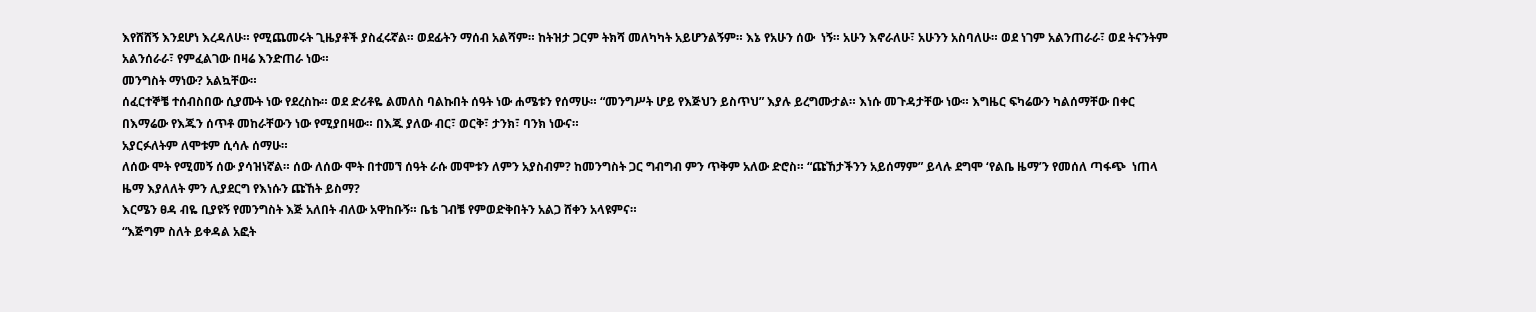እየሸሸኝ እንደሆነ እረዳለሁ። የሚጨመሩት ጊዜያቶች ያስፈሩኛል። ወደፊትን ማሰብ አልሻም። ከትዝታ ጋርም ትክሻ መለካካት አይሆንልኝም። እኔ የአሁን ሰው  ነኝ። አሁን እኖራለሁ፣ አሁንን አስባለሁ። ወደ ነገም አልንጠራራ፣ ወደ ትናንትም አልንሰራራ፣ የምፈልገው በዛሬ እንድጠራ ነው።
መንግስት ማነው? አልኳቸው።
ሰፈርተኞቼ ተሰብስበው ሲያሙት ነው የደረስኩ። ወደ ድሪቶዬ ልመለስ ባልኩበት ሰዓት ነው ሐሜቱን የሰማሁ። “መንግሥት ሆይ የእጅህን ይስጥህ” እያሉ ይረግሙታል። እነሱ መጉዳታቸው ነው። እግዜር ፍካሬውን ካልሰማቸው በቀር በእማሬው የእጁን ሰጥቶ መከራቸውን ነው የሚያበዛው። በእጁ ያለው ብር፣ ወርቅ፣ ታንክ፣ ባንክ ነውና።
አያርፉለትም ለሞቱም ሲሳሉ ሰማሁ።
ለሰው ሞት የሚመኝ ሰው ያሳዝነኛል። ሰው ለሰው ሞት በተመኘ ሰዓት ራሱ መሞቱን ለምን አያስብም? ከመንግስት ጋር ግብግብ ምን ጥቅም አለው ድሮስ። “ጩኸታችንን አይሰማም” ይላሉ ደግሞ ‘የልቤ ዜማ’ን የመሰለ ጣፋጭ  ነጠላ ዜማ እያለለት ምን ሊያደርግ የእነሱን ጩኸት ይስማ?
እርሜን ፀዳ ብዬ ቢያዩኝ የመንግስት እጅ አለበት ብለው አዋከቡኝ። ቤቴ ገብቼ የምወድቅበትን አልጋ ሸቀን አላዩምና።
“እጅግም ስለት ይቀዳል አፎት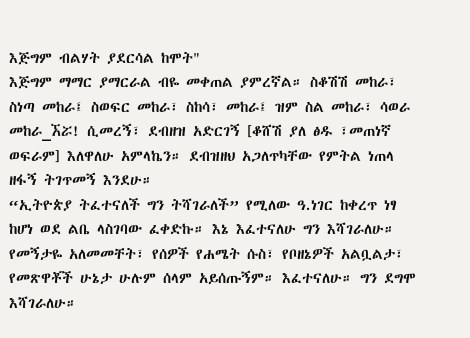እጅግም ብልሃት ያደርሳል ከሞት"
እጅግም ማማር ያማርራል ብዬ መቀጠል ያምረኛል። ስቆሽሽ መከራ፣ ስነጣ መከራ፤ ስወፍር መከራ፣ ስከሳ፣ መከራ፤ ዝም ስል መከራ፣ ሳወራ መከራ_ኧሯ! ሲመረኝ፣ ደብዘዝ አድርገኝ [ቆሸሽ ያለ ፅዱ ፣መጠነኛ ወፍራም] እለዋለሁ አምላኬን። ደብዝዘህ አጋለጥካቸው የምትል ነጠላ ዘፋኝ ትገጥመኝ እንደሁ።
“ኢትዮጵያ ትፈተናለች ግን ትሻገራለች” የሚለው ዓ.ነገር ከቀረጥ ነፃ ከሆነ ወደ ልቤ ላስገባው ፈቀድኩ። እኔ እፈተናለሁ ግን እሻገራለሁ። የመኝታዬ አለመመቸት፣ የሰዎች የሐሜት ሱስ፣ የቦዘኔዎች አልቧልታ፣ የመጽዋቾች ሁኔታ ሁሉም ሰላም አይሰጡኝም። እፈተናለሁ። ግን ደግሞ እሻገራለሁ።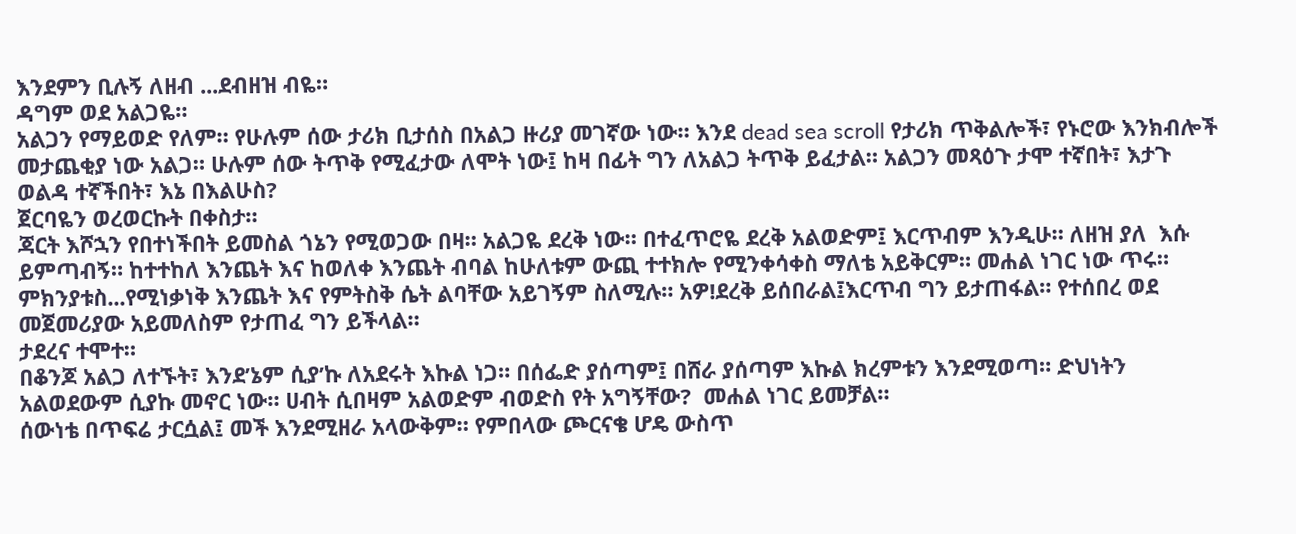እንደምን ቢሉኝ ለዘብ ...ደብዘዝ ብዬ።
ዳግም ወደ አልጋዬ።
አልጋን የማይወድ የለም። የሁሉም ሰው ታሪክ ቢታሰስ በአልጋ ዙሪያ መገኛው ነው። እንደ dead sea scroll የታሪክ ጥቅልሎች፣ የኑሮው እንክብሎች መታጨቂያ ነው አልጋ። ሁሉም ሰው ትጥቅ የሚፈታው ለሞት ነው፤ ከዛ በፊት ግን ለአልጋ ትጥቅ ይፈታል። አልጋን መጻዕጉ ታሞ ተኛበት፣ እታጉ ወልዳ ተኛችበት፣ እኔ በእልሁስ?
ጀርባዬን ወረወርኩት በቀስታ።
ጃርት እሾኋን የበተነችበት ይመስል ጎኔን የሚወጋው በዛ። አልጋዬ ደረቅ ነው። በተፈጥሮዬ ደረቅ አልወድም፤ እርጥብም እንዲሁ። ለዘዝ ያለ  እሱ ይምጣብኝ። ከተተከለ እንጨት እና ከወለቀ እንጨት ብባል ከሁለቱም ውጪ ተተክሎ የሚንቀሳቀስ ማለቴ አይቅርም። መሐል ነገር ነው ጥሩ። ምክንያቱስ...የሚነቃነቅ እንጨት እና የምትስቅ ሴት ልባቸው አይገኝም ስለሚሉ። አዎ!ደረቅ ይሰበራል፤እርጥብ ግን ይታጠፋል። የተሰበረ ወደ መጀመሪያው አይመለስም የታጠፈ ግን ይችላል።
ታደረና ተሞተ።
በቆንጆ አልጋ ለተኙት፣ እንደ’ኔም ሲያ’ኩ ለአደሩት እኩል ነጋ። በሰፌድ ያሰጣም፤ በሸራ ያሰጣም እኩል ክረምቱን እንደሚወጣ። ድህነትን አልወደውም ሲያኩ መኖር ነው። ሀብት ሲበዛም አልወድም ብወድስ የት አግኝቸው?  መሐል ነገር ይመቻል።
ሰውነቴ በጥፍሬ ታርሷል፤ መች እንደሚዘራ አላውቅም። የምበላው ጮርናቄ ሆዴ ውስጥ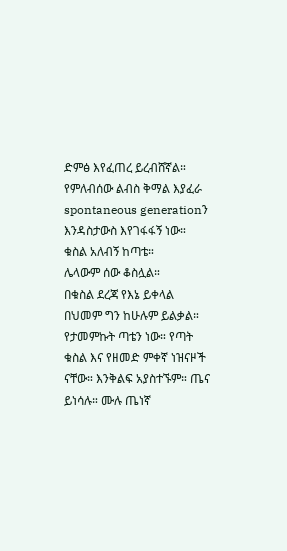ድምፅ እየፈጠረ ይረብሸኛል። የምለብሰው ልብስ ቅማል እያፈራ spontaneous generationን እንዳስታውስ እየገፋፋኝ ነው።
ቁስል አለብኝ ከጣቴ።
ሌላውም ሰው ቆስሏል።
በቁስል ደረጃ የእኔ ይቀላል በህመም ግን ከሁሉም ይልቃል። የታመምኩት ጣቴን ነው። የጣት ቁስል እና የዘመድ ምቀኛ ነዝናዞች ናቸው። እንቅልፍ አያስተኙም። ጤና ይነሳሉ። ሙሉ ጤነኛ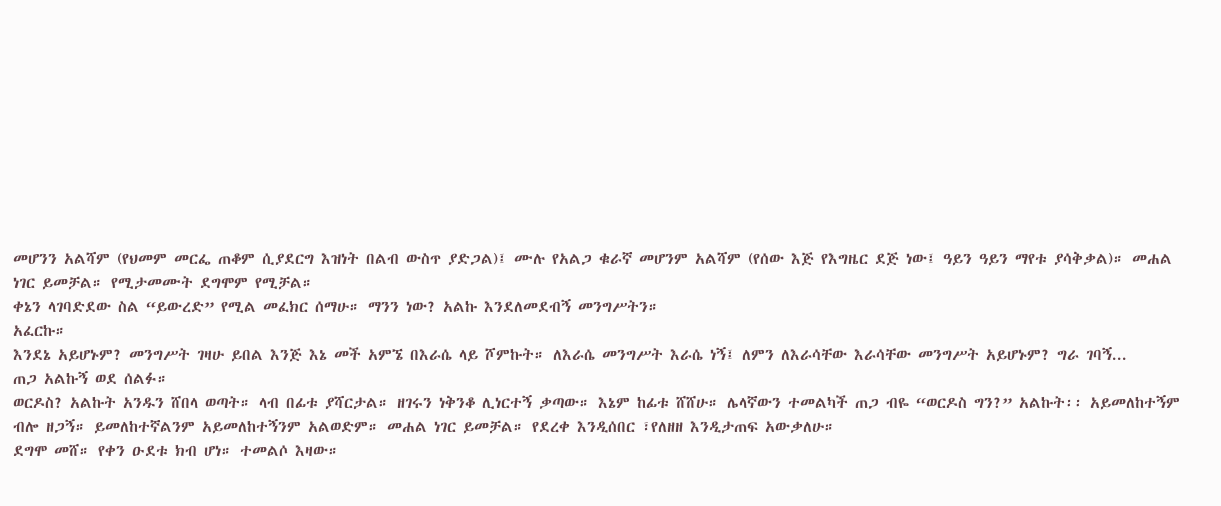መሆንን አልሻም (የህመም መርፌ ጠቆም ሲያደርግ እዝነት በልብ ውስጥ ያድጋል)፤ ሙሉ የአልጋ ቁራኛ መሆንም አልሻም (የሰው እጅ የእግዜር ደጅ ነው፤ ዓይን ዓይን ማየቱ ያሳቅቃል)። መሐል ነገር ይመቻል። የሚታመሙት ደግሞም የሚቻል።
ቀኔን ላገባድደው ስል “ይውረድ” የሚል መፈክር ሰማሁ። ማንን ነው? አልኩ እንደለመደብኝ መንግሥትን።
አፈርኩ።
እንደኔ አይሆኑም? መንግሥት ገዛሁ ይበል እንጅ እኔ መች አምኜ በእራሴ ላይ ሾምኩት። ለእራሴ መንግሥት እራሴ ነኝ፤ ለምን ለእራሳቸው እራሳቸው መንግሥት አይሆኑም? ግራ ገባኝ...
ጠጋ አልኩኝ ወደ ሰልፉ።
ወርዶስ? አልኩት አንዱን ሸበላ ወጣት። ላብ በፊቱ ያሻርታል። ዘገሩን ነቅንቆ ሊነርተኝ ቃጣው። እኔም ከፊቱ ሸሸሁ። ሌላኛውን ተመልካች ጠጋ ብዬ “ወርዶስ ግን?” አልኩት፡፡ አይመለከተኝም ብሎ ዘጋኝ። ይመለከተኛልንም አይመለከተኝንም አልወድም። መሐል ነገር ይመቻል። የደረቀ እንዲሰበር ፣የለዘዘ እንዲታጠፍ አውቃለሁ።
ደግሞ መሸ። የቀን ዑደቱ ክብ ሆነ። ተመልሶ እዛው።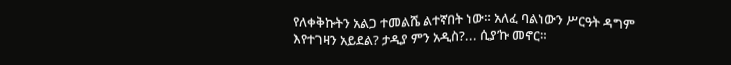የለቀቅኩትን አልጋ ተመልሼ ልተኛበት ነው። አለፈ ባልነውን ሥርዓት ዳግም እየተገዛን አይደል? ታዲያ ምን አዲስ?... ሲያ’ኩ መኖር።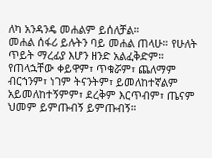ለካ አንዳንዴ መሐልም ይሰለቻል።
መሐል ሰፋሪ ይሉትን ባይ መሐል ጠላሁ። የሁለት ጥይት ማረፊያ እሆን ዘንድ አልፈቅድም። የጠላኋቸው ቀይዋም፣ ጥቁሯም፣ ጨለማም ብርኀንም፣ ነገም ትናንትም፣ ይመለከተኛልም አይመለከተኝምም፣ ደረቅም እርጥብም፣ ጤናም ህመም ይምጡብኝ ይምጡብኝ።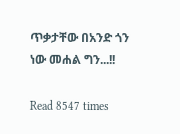ጥቃታቸው በአንድ ጎን ነው መሐል ግን...!!

Read 8547 times